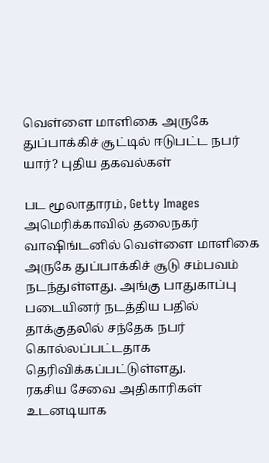வெள்ளை மாளிகை அருகே துப்பாக்கிச் சூட்டில் ஈடுபட்ட நபர் யார்? புதிய தகவல்கள்

பட மூலாதாரம், Getty Images
அமெரிக்காவில் தலைநகர் வாஷிங்டனில் வெள்ளை மாளிகை அருகே துப்பாக்கிச் சூடு சம்பவம் நடந்துள்ளது. அங்கு பாதுகாப்பு படையினர் நடத்திய பதில் தாக்குதலில் சந்தேக நபர் கொல்லப்பட்டதாக தெரிவிக்கப்பட்டுள்ளது.
ரகசிய சேவை அதிகாரிகள் உடனடியாக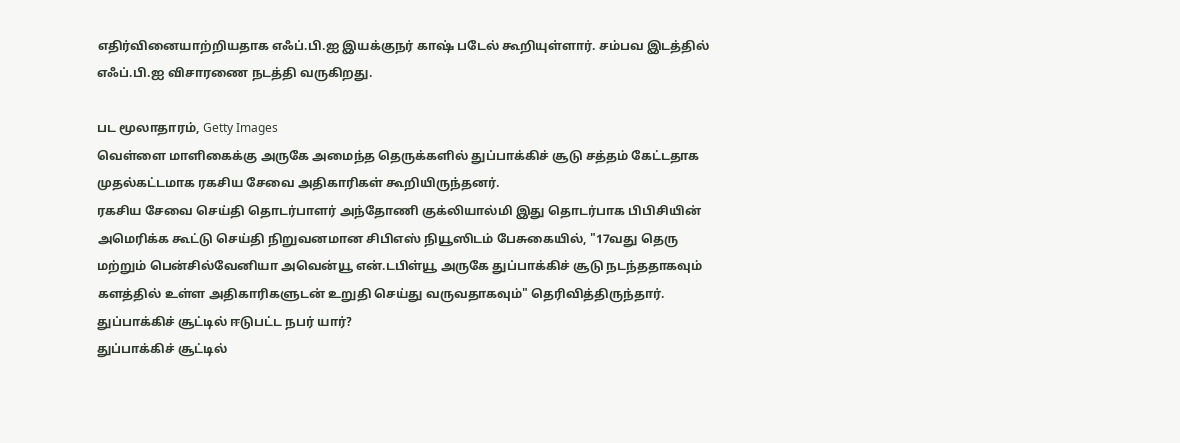எதிர்வினையாற்றியதாக எஃப்.பி.ஐ இயக்குநர் காஷ் படேல் கூறியுள்ளார். சம்பவ இடத்தில் எஃப்.பி.ஐ விசாரணை நடத்தி வருகிறது.

பட மூலாதாரம், Getty Images
வெள்ளை மாளிகைக்கு அருகே அமைந்த தெருக்களில் துப்பாக்கிச் சூடு சத்தம் கேட்டதாக முதல்கட்டமாக ரகசிய சேவை அதிகாரிகள் கூறியிருந்தனர்.
ரகசிய சேவை செய்தி தொடர்பாளர் அந்தோணி குக்லியால்மி இது தொடர்பாக பிபிசியின் அமெரிக்க கூட்டு செய்தி நிறுவனமான சிபிஎஸ் நியூஸிடம் பேசுகையில், "17வது தெரு மற்றும் பென்சில்வேனியா அவென்யூ என்.டபிள்யூ அருகே துப்பாக்கிச் சூடு நடந்ததாகவும் களத்தில் உள்ள அதிகாரிகளுடன் உறுதி செய்து வருவதாகவும்" தெரிவித்திருந்தார்.
துப்பாக்கிச் சூட்டில் ஈடுபட்ட நபர் யார்?
துப்பாக்கிச் சூட்டில்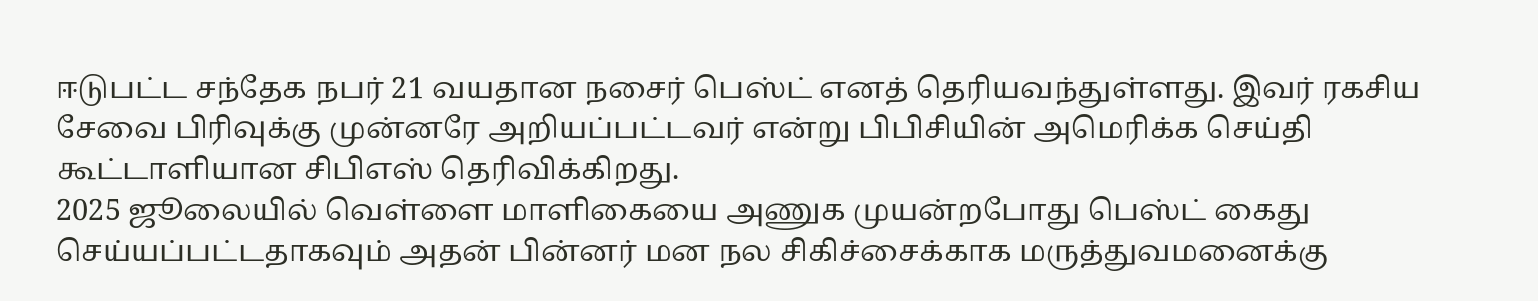ஈடுபட்ட சந்தேக நபர் 21 வயதான நசைர் பெஸ்ட் எனத் தெரியவந்துள்ளது. இவர் ரகசிய சேவை பிரிவுக்கு முன்னரே அறியப்பட்டவர் என்று பிபிசியின் அமெரிக்க செய்தி கூட்டாளியான சிபிஎஸ் தெரிவிக்கிறது.
2025 ஜூலையில் வெள்ளை மாளிகையை அணுக முயன்றபோது பெஸ்ட் கைது செய்யப்பட்டதாகவும் அதன் பின்னர் மன நல சிகிச்சைக்காக மருத்துவமனைக்கு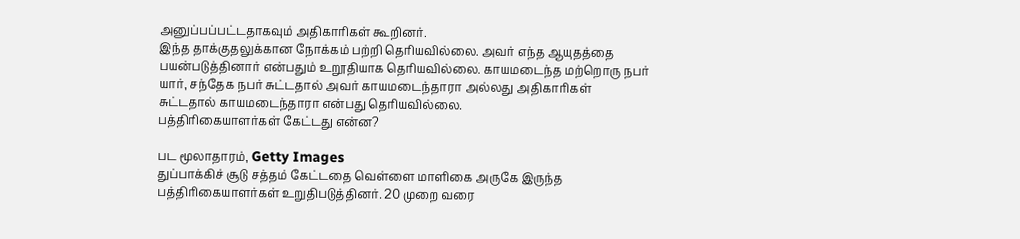அனுப்பப்பட்டதாகவும் அதிகாரிகள் கூறினர்.
இந்த தாக்குதலுக்கான நோக்கம் பற்றி தெரியவில்லை. அவர் எந்த ஆயுதத்தை பயன்படுத்தினார் என்பதும் உறூதியாக தெரியவில்லை. காயமடைந்த மற்றொரு நபர் யார், சந்தேக நபர் சுட்டதால் அவர் காயமடைந்தாரா அல்லது அதிகாரிகள் சுட்டதால் காயமடைந்தாரா என்பது தெரியவில்லை.
பத்திரிகையாளர்கள் கேட்டது என்ன?

பட மூலாதாரம், Getty Images
துப்பாக்கிச் சூடு சத்தம் கேட்டதை வெள்ளை மாளிகை அருகே இருந்த பத்திரிகையாளர்கள் உறுதிபடுத்தினர். 20 முறை வரை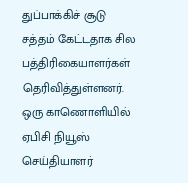துப்பாக்கிச் சூடு சத்தம் கேட்டதாக சில பத்திரிகையாளர்கள் தெரிவித்துள்ளனர்.
ஒரு காணொளியில் ஏபிசி நியூஸ் செய்தியாளர்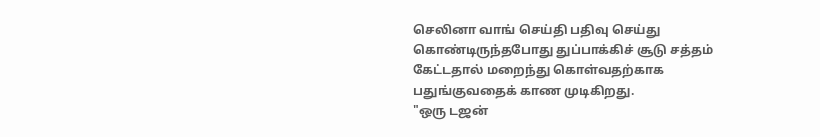செலினா வாங் செய்தி பதிவு செய்து கொண்டிருந்தபோது துப்பாக்கிச் சூடு சத்தம் கேட்டதால் மறைந்து கொள்வதற்காக பதுங்குவதைக் காண முடிகிறது.
"ஒரு டஜன்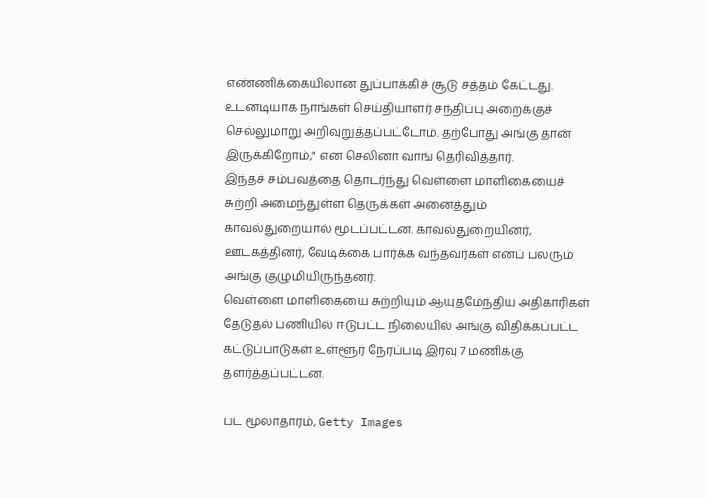எண்ணிக்கையிலான துப்பாக்கிச் சூடு சத்தம் கேட்டது. உடனடியாக நாங்கள் செய்தியாளர் சந்திப்பு அறைக்குச் செல்லுமாறு அறிவுறுத்தப்பட்டோம். தற்போது அங்கு தான் இருக்கிறோம்," என செலினா வாங் தெரிவித்தார்.
இந்தச் சம்பவத்தை தொடர்ந்து வெள்ளை மாளிகையைச் சுற்றி அமைந்துள்ள தெருக்கள் அனைத்தும் காவல்துறையால் மூடப்பட்டன. காவல்துறையினர், ஊடகத்தினர், வேடிக்கை பார்க்க வந்தவர்கள் எனப் பலரும் அங்கு குழுமியிருந்தனர்.
வெள்ளை மாளிகையை சுற்றியும் ஆயுதமேந்திய அதிகாரிகள் தேடுதல் பணியில் ஈடுபட்ட நிலையில் அங்கு விதிக்கப்பட்ட கட்டுப்பாடுகள் உள்ளூர் நேரப்படி இரவு 7 மணிக்கு தளர்த்தப்பட்டன.

பட மூலாதாரம், Getty Images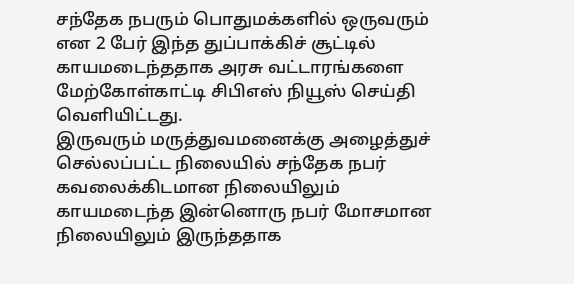சந்தேக நபரும் பொதுமக்களில் ஒருவரும் என 2 பேர் இந்த துப்பாக்கிச் சூட்டில் காயமடைந்ததாக அரசு வட்டாரங்களை மேற்கோள்காட்டி சிபிஎஸ் நியூஸ் செய்தி வெளியிட்டது.
இருவரும் மருத்துவமனைக்கு அழைத்துச் செல்லப்பட்ட நிலையில் சந்தேக நபர் கவலைக்கிடமான நிலையிலும் காயமடைந்த இன்னொரு நபர் மோசமான நிலையிலும் இருந்ததாக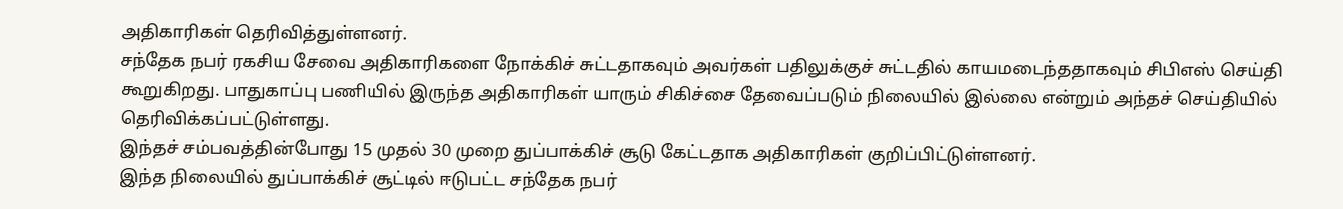அதிகாரிகள் தெரிவித்துள்ளனர்.
சந்தேக நபர் ரகசிய சேவை அதிகாரிகளை நோக்கிச் சுட்டதாகவும் அவர்கள் பதிலுக்குச் சுட்டதில் காயமடைந்ததாகவும் சிபிஎஸ் செய்தி கூறுகிறது. பாதுகாப்பு பணியில் இருந்த அதிகாரிகள் யாரும் சிகிச்சை தேவைப்படும் நிலையில் இல்லை என்றும் அந்தச் செய்தியில் தெரிவிக்கப்பட்டுள்ளது.
இந்தச் சம்பவத்தின்போது 15 முதல் 30 முறை துப்பாக்கிச் சூடு கேட்டதாக அதிகாரிகள் குறிப்பிட்டுள்ளனர்.
இந்த நிலையில் துப்பாக்கிச் சூட்டில் ஈடுபட்ட சந்தேக நபர்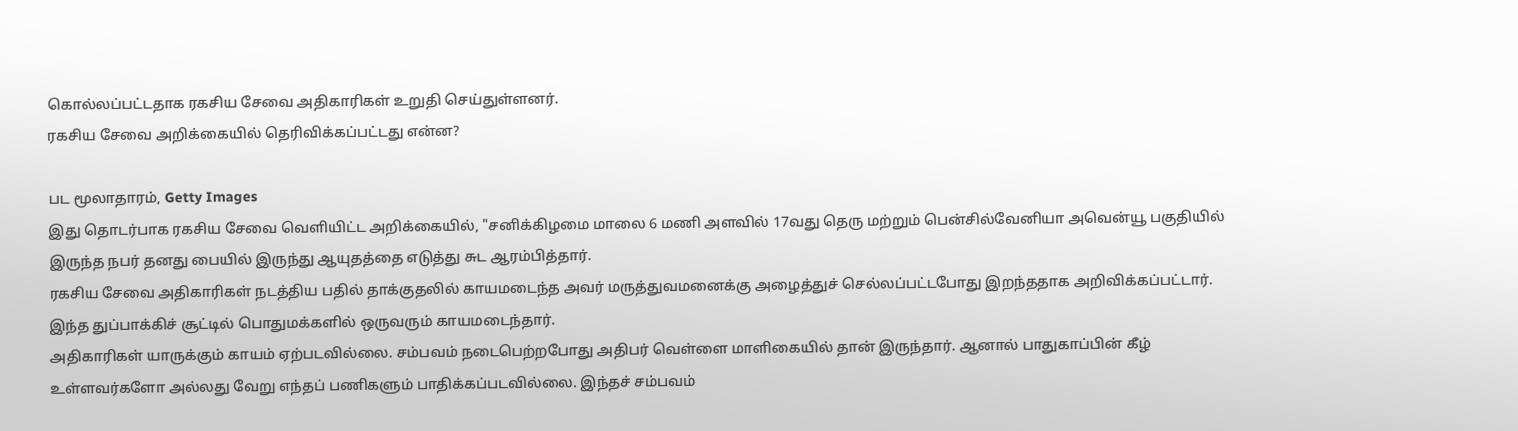கொல்லப்பட்டதாக ரகசிய சேவை அதிகாரிகள் உறுதி செய்துள்ளனர்.
ரகசிய சேவை அறிக்கையில் தெரிவிக்கப்பட்டது என்ன?

பட மூலாதாரம், Getty Images
இது தொடர்பாக ரகசிய சேவை வெளியிட்ட அறிக்கையில், "சனிக்கிழமை மாலை 6 மணி அளவில் 17வது தெரு மற்றும் பென்சில்வேனியா அவென்யூ பகுதியில் இருந்த நபர் தனது பையில் இருந்து ஆயுதத்தை எடுத்து சுட ஆரம்பித்தார்.
ரகசிய சேவை அதிகாரிகள் நடத்திய பதில் தாக்குதலில் காயமடைந்த அவர் மருத்துவமனைக்கு அழைத்துச் செல்லப்பட்டபோது இறந்ததாக அறிவிக்கப்பட்டார். இந்த துப்பாக்கிச் சூட்டில் பொதுமக்களில் ஒருவரும் காயமடைந்தார்.
அதிகாரிகள் யாருக்கும் காயம் ஏற்படவில்லை. சம்பவம் நடைபெற்றபோது அதிபர் வெள்ளை மாளிகையில் தான் இருந்தார். ஆனால் பாதுகாப்பின் கீழ் உள்ளவர்களோ அல்லது வேறு எந்தப் பணிகளும் பாதிக்கப்படவில்லை. இந்தச் சம்பவம்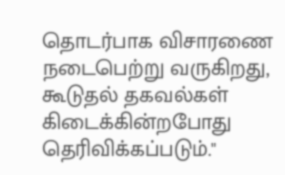தொடர்பாக விசாரணை நடைபெற்று வருகிறது, கூடுதல் தகவல்கள் கிடைக்கின்றபோது தெரிவிக்கப்படும்."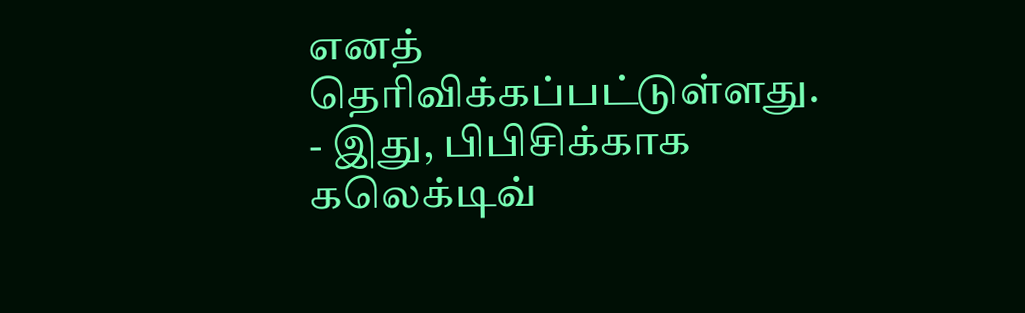எனத் தெரிவிக்கப்பட்டுள்ளது.
- இது, பிபிசிக்காக கலெக்டிவ்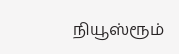நியூஸ்ரூம்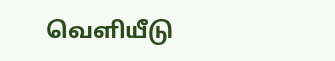வெளியீடு